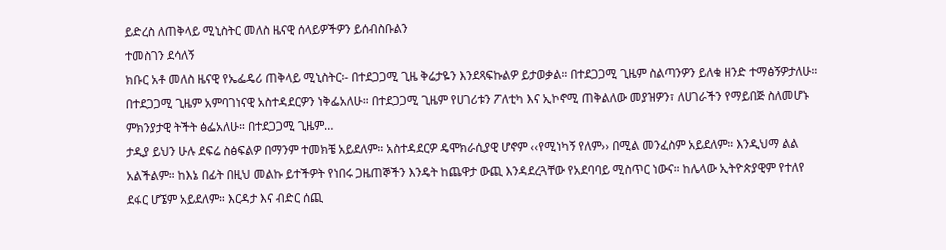ይድረስ ለጠቅላይ ሚኒስትር መለስ ዜናዊ ሰላይዎችዎን ይሰብስቡልን
ተመስገን ደሳለኝ
ክቡር አቶ መለስ ዜናዊ የኤፌዴሪ ጠቅላይ ሚኒስትር፡- በተደጋጋሚ ጊዜ ቅሬታዬን እንደጻፍኩልዎ ይታወቃል። በተደጋጋሚ ጊዜም ስልጣንዎን ይለቁ ዘንድ ተማፅኝዎታለሁ። በተደጋጋሚ ጊዜም አምባገነናዊ አስተዳደርዎን ነቅፌአለሁ። በተደጋጋሚ ጊዜም የሀገሪቱን ፖለቲካ እና ኢኮኖሚ ጠቅልለው መያዝዎን፣ ለሀገራችን የማይበጅ ስለመሆኑ ምክንያታዊ ትችት ፅፌአለሁ። በተደጋጋሚ ጊዜም…
ታዲያ ይህን ሁሉ ደፍሬ ስፅፍልዎ በማንም ተመክቼ አይደለም። አስተዳደርዎ ዴሞክራሲያዊ ሆኖም ‹‹የሚነካኝ የለም›› በሚል መንፈስም አይደለም። እንዲህማ ልል አልችልም። ከእኔ በፊት በዚህ መልኩ ይተችዎት የነበሩ ጋዜጠኞችን እንዴት ከጨዋታ ውጪ እንዳደረጓቸው የአደባባይ ሚስጥር ነውና። ከሌላው ኢትዮጵያዊም የተለየ ደፋር ሆኜም አይደለም። እርዳታ እና ብድር ሰጪ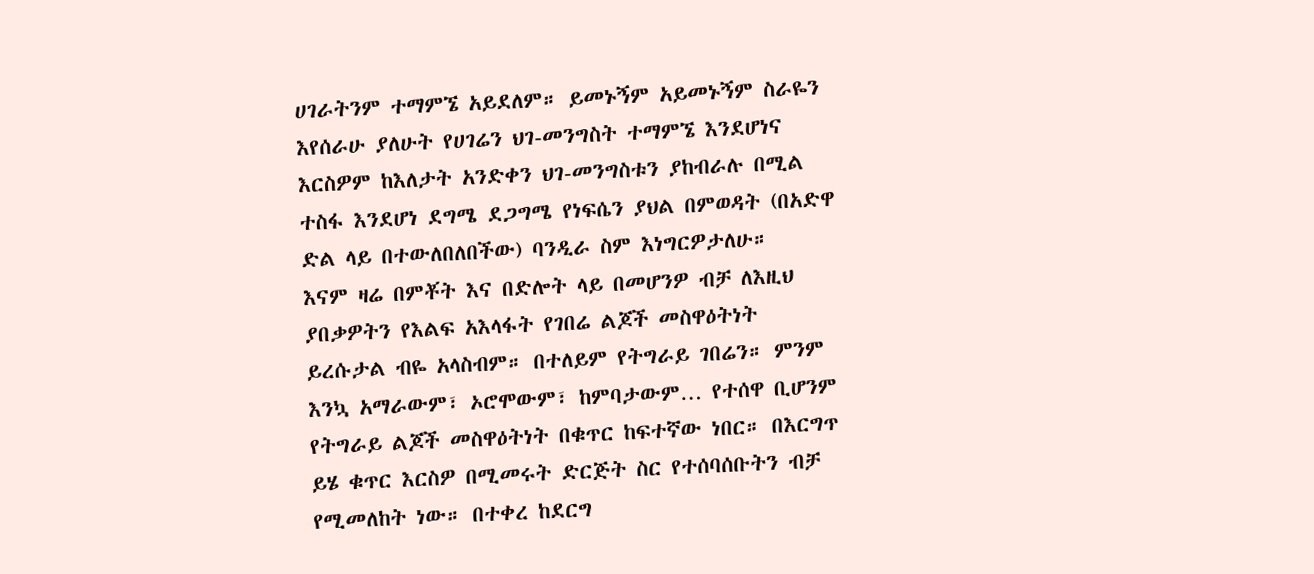ሀገራትንም ተማምኜ አይደለም። ይመኑኝም አይመኑኝም ስራዬን እየሰራሁ ያለሁት የሀገሬን ህገ-መንግስት ተማምኜ እንደሆነና እርስዎም ከእለታት አንድቀን ህገ-መንግስቱን ያከብራሉ በሚል ተስፋ እንደሆነ ደግሜ ደጋግሜ የነፍሴን ያህል በምወዳት (በአድዋ ድል ላይ በተውለበለበችው) ባንዲራ ስም እነግርዎታለሁ።
እናም ዛሬ በምቾት እና በድሎት ላይ በመሆንዎ ብቻ ለእዚህ ያበቃዎትን የእልፍ አእላፋት የገበሬ ልጆች መስዋዕትነት ይረሱታል ብዬ አላስብም። በተለይም የትግራይ ገበሬን። ምንም እንኳ አማራውም፣ ኦሮሞውም፣ ከምባታውም… የተሰዋ ቢሆንም የትግራይ ልጆች መስዋዕትነት በቁጥር ከፍተኛው ነበር። በእርግጥ ይሄ ቁጥር እርስዎ በሚመሩት ድርጅት ስር የተሰባሰቡትን ብቻ የሚመለከት ነው። በተቀረ ከደርግ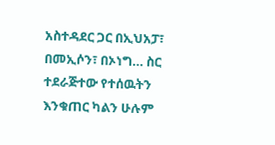አስተዳደር ጋር በኢህአፓ፣ በመኢሶን፣ በኦነግ… ስር ተደራጅተው የተሰዉትን እንቁጠር ካልን ሁሉም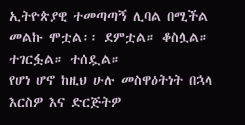ኢትዮጵያዊ ተመጣጣኝ ሊባል በሚችል መልኩ ሞቷል፡፡ ደምቷል። ቆስሏል። ተገርፏል። ተሰዷል።
የሆነ ሆኖ ከዚህ ሁሉ መስዋዕትነት በኋላ እርስዎ እና ድርጅትዎ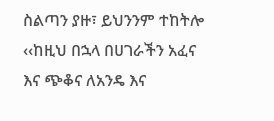ስልጣን ያዙ፣ ይህንንም ተከትሎ ‹‹ከዚህ በኋላ በሀገራችን አፈና እና ጭቆና ለአንዴ እና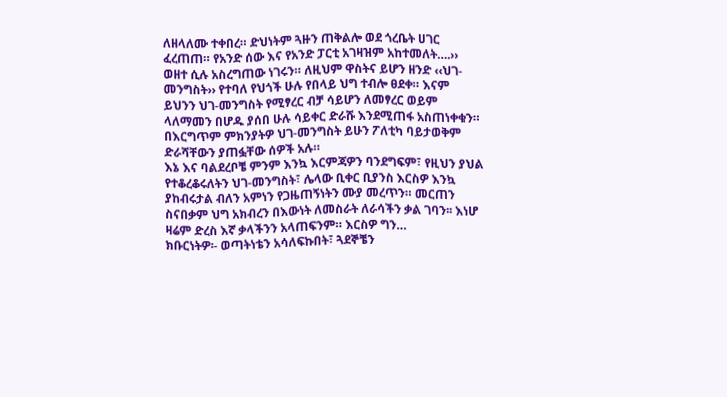ለዘላለሙ ተቀበረ። ድህነትም ጓዙን ጠቅልሎ ወደ ጎረቤት ሀገር ፈረጠጠ። የአንድ ሰው እና የአንድ ፓርቲ አገዛዝም አከተመለት….›› ወዘተ ሲሉ አስረግጠው ነገሩን። ለዚህም ዋስትና ይሆን ዘንድ ‹‹ህገ-መንግስት›› የተባለ የህጎች ሁሉ የበላይ ህግ ተብሎ ፀደቀ። እናም ይህንን ህገ-መንግስት የሚፃረር ብቻ ሳይሆን ለመፃረር ወይም ላለማመን በሆዱ ያሰበ ሁሉ ሳይቀር ድራሹ እንደሚጠፋ አስጠነቀቁን። በእርግጥም ምክንያትዎ ህገ-መንግስት ይሁን ፖለቲካ ባይታወቅም ድራሻቸውን ያጠፏቸው ሰዎች አሉ።
እኔ እና ባልደረቦቼ ምንም እንኳ እርምጃዎን ባንደግፍም፣ የዚህን ያህል የተቆረቆሩለትን ህገ-መንግስት፣ ሌላው ቢቀር ቢያንስ እርስዎ እንኳ ያከብሩታል ብለን አምነን የጋዜጠኝነትን ሙያ መረጥን። መርጠን ስናበቃም ህግ አክብረን በእውነት ለመስራት ለራሳችን ቃል ገባን፡፡ እነሆ ዛሬም ድረስ እኛ ቃላችንን አላጠፍንም። እርስዎ ግን…
ክቡርነትዎ፡- ወጣትነቴን አሳለፍኩበት፣ ጓደኞቼን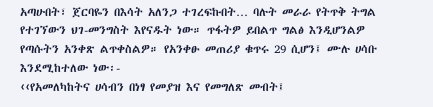አጣሁበት፣ ጀርባዬን በእሳት አለንጋ ተገረፍኩበት… ባሉት መራራ የትጥቅ ትግል የተገኘውን ህገ-መንግስት እየናዱት ነው። ጥፋትዎ ይበልጥ ግልፅ እንዲሆንልዎ የጣሱትን አንቀጽ ልጥቀስልዎ። የአንቀፁ መጠሪያ ቁጥሩ 29 ሲሆን፤ ሙሉ ሀሳቡ እንደሚከተለው ነው፡-
‹‹የአመለካከትና ሀሳብን በነፃ የመያዝ እና የመግለጽ መብት፤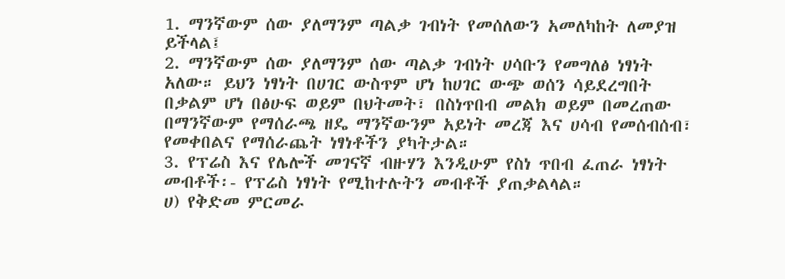1. ማንኛውም ሰው ያለማንም ጣልቃ ገብነት የመሰለውን አመለካከት ለመያዝ ይችላል፤
2. ማንኛውም ሰው ያለማንም ሰው ጣልቃ ገብነት ሀሳቡን የመግለፅ ነፃነት አለው። ይህን ነፃነት በሀገር ውስጥም ሆነ ከሀገር ውጭ ወሰን ሳይደረግበት በቃልም ሆነ በፅሁፍ ወይም በህትመት፣ በስነጥበብ መልክ ወይም በመረጠው በማንኛውም የማሰራጫ ዘዴ ማንኛውንም አይነት መረጃ እና ሀሳብ የመሰብሰብ፣ የመቀበልና የማሰራጨት ነፃነቶችን ያካትታል።
3. የፕሬስ እና የሌሎች መገናኛ ብዙሃን እንዲሁም የስነ ጥበብ ፈጠራ ነፃነት መብቶች፡- የፕሬስ ነፃነት የሚከተሉትን መብቶች ያጠቃልላል።
ሀ) የቅድመ ምርመራ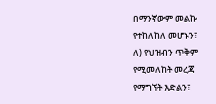በማንኛውም መልኩ የተከለከለ መሆኑን፣
ለ) የህዝብን ጥቅም የሚመለከት መረጃ የማግኘት እድልን፣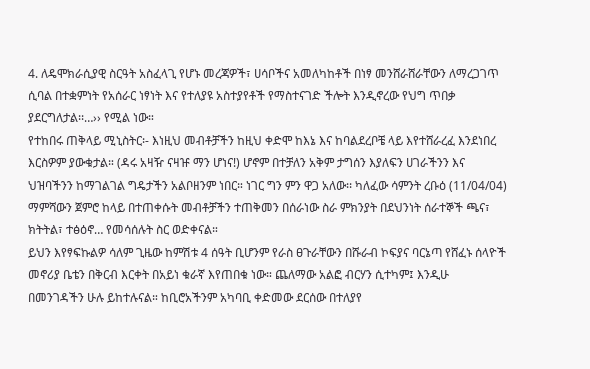4. ለዴሞክራሲያዊ ስርዓት አስፈላጊ የሆኑ መረጃዎች፣ ሀሳቦችና አመለካከቶች በነፃ መንሸራሸራቸውን ለማረጋገጥ ሲባል በተቋምነት የአሰራር ነፃነት እና የተለያዩ አስተያየቶች የማስተናገድ ችሎት እንዲኖረው የህግ ጥበቃ ያደርግለታል፡፡…›› የሚል ነው።
የተከበሩ ጠቅላይ ሚኒስትር፡- እነዚህ መብቶቻችን ከዚህ ቀድሞ ከእኔ እና ከባልደረቦቼ ላይ እየተሸራረፈ እንደነበረ እርስዎም ያውቁታል። (ዳሩ አዛዥ ናዛዡ ማን ሆነና!) ሆኖም በተቻለን አቅም ታግሰን እያለፍን ሀገራችንን እና ህዝባችንን ከማገልገል ግዴታችን አልቦዘንም ነበር። ነገር ግን ምን ዋጋ አለው፡፡ ካለፈው ሳምንት ረቡዕ (11/04/04) ማምሻውን ጀምሮ ከላይ በተጠቀሱት መብቶቻችን ተጠቅመን በሰራነው ስራ ምክንያት በደህንነት ሰራተኞች ጫና፣ ክትትል፣ ተፅዕኖ… የመሳሰሉት ስር ወድቀናል።
ይህን እየፃፍኩልዎ ሳለም ጊዜው ከምሽቱ 4 ሰዓት ቢሆንም የራስ ፀጉራቸውን በሹራብ ኮፍያና ባርኔጣ የሸፈኑ ሰላዮች መኖሪያ ቤቴን በቅርብ እርቀት በአይነ ቁራኛ እየጠበቁ ነው። ጨለማው አልፎ ብርሃን ሲተካም፤ እንዲሁ በመንገዳችን ሁሉ ይከተሉናል። ከቢሮአችንም አካባቢ ቀድመው ደርሰው በተለያየ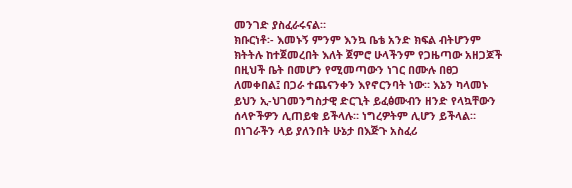መንገድ ያስፈራሩናል።
ክቡርነቶ፡- እመኑኝ ምንም እንኳ ቤቴ አንድ ክፍል ብትሆንም ክትትሉ ከተጀመረበት እለት ጀምሮ ሁላችንም የጋዜጣው አዘጋጆች በዚህች ቤት በመሆን የሚመጣውን ነገር በሙሉ በፀጋ ለመቀበል፤ በጋራ ተጨናንቀን እየኖርንባት ነው። እኔን ካላመኑ ይህን ኢ-ህገመንግስታዊ ድርጊት ይፈፅሙብን ዘንድ የላኳቸውን ሰላዮችዎን ሊጠይቁ ይችላሉ። ነግረዎትም ሊሆን ይችላል።
በነገራችን ላይ ያለንበት ሁኔታ በእጅጉ አስፈሪ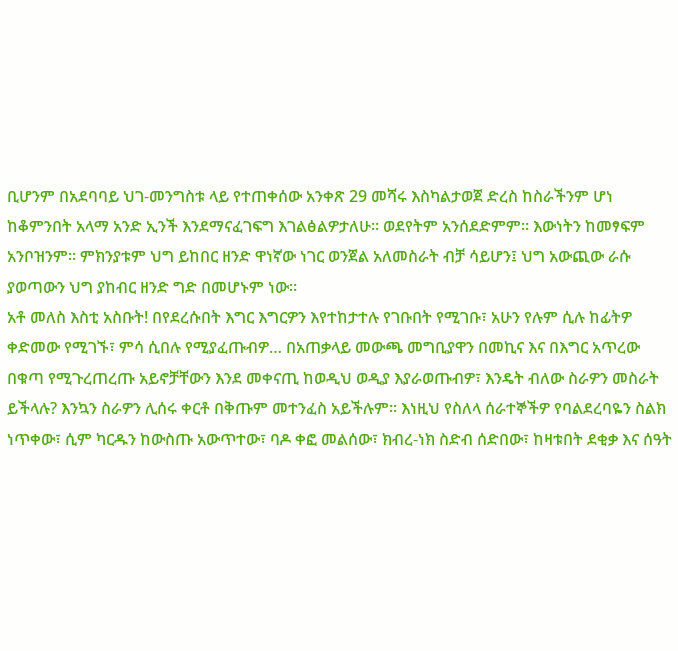ቢሆንም በአደባባይ ህገ-መንግስቱ ላይ የተጠቀሰው አንቀጽ 29 መሻሩ እስካልታወጀ ድረስ ከስራችንም ሆነ ከቆምንበት አላማ አንድ ኢንች እንደማናፈገፍግ እገልፅልዎታለሁ። ወደየትም አንሰደድምም። እውነትን ከመፃፍም አንቦዝንም፡፡ ምክንያቱም ህግ ይከበር ዘንድ ዋነኛው ነገር ወንጀል አለመስራት ብቻ ሳይሆን፤ ህግ አውጪው ራሱ ያወጣውን ህግ ያከብር ዘንድ ግድ በመሆኑም ነው።
አቶ መለስ እስቲ አስቡት! በየደረሱበት እግር እግርዎን እየተከታተሉ የገቡበት የሚገቡ፣ አሁን የሉም ሲሉ ከፊትዎ ቀድመው የሚገኙ፣ ምሳ ሲበሉ የሚያፈጡብዎ… በአጠቃላይ መውጫ መግቢያዋን በመኪና እና በእግር አጥረው በቁጣ የሚጉረጠረጡ አይኖቻቸውን እንደ መቀናጢ ከወዲህ ወዲያ እያራወጡብዎ፣ እንዴት ብለው ስራዎን መስራት ይችላሉ? እንኳን ስራዎን ሊሰሩ ቀርቶ በቅጡም መተንፈስ አይችሉም። እነዚህ የስለላ ሰራተኞችዎ የባልደረባዬን ስልክ ነጥቀው፣ ሲም ካርዱን ከውስጡ አውጥተው፣ ባዶ ቀፎ መልሰው፣ ክብረ-ነክ ስድብ ሰድበው፣ ከዛቱበት ደቂቃ እና ሰዓት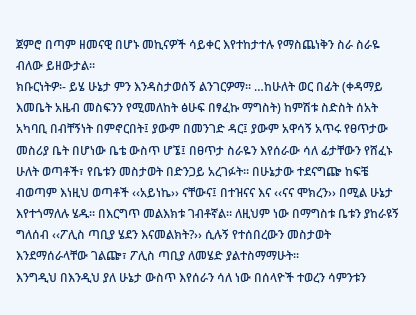ጀምሮ በጣም ዘመናዊ በሆኑ መኪናዎች ሳይቀር እየተከታተሉ የማስጨነቅን ስራ ስራዬ ብለው ይዘውታል።
ክቡርነትዎ፡- ይሄ ሁኔታ ምን እንዳስታወሰኝ ልንገርዎማ። …ከሁለት ወር በፊት (ቀዳማይ እመቤት አዜብ መስፍንን የሚመለከት ፅሁፍ በፃፈኩ ማግስት) ከምሽቱ ስድስት ሰአት አካባቢ በብቸኝነት በምኖርበት፤ ያውም በመንገድ ዳር፤ ያውም አዋሳኝ አጥሩ የፀጥታው መስሪያ ቤት በሆነው ቤቴ ውስጥ ሆኜ፤ በፀጥታ ስራዬን እየሰራው ሳለ ፊታቸውን የሸፈኑ ሁለት ወጣቶች፣ የቤቱን መስታወት በድንጋይ አረገፉት። በሁኔታው ተደናግጬ ከፍቼ ብወጣም እነዚህ ወጣቶች ‹‹አይነኬ›› ናቸውና፤ በተዝናና እና ‹‹ናና ሞክረን›› በሚል ሁኔታ እየተጎማለሉ ሄዱ፡፡ በእርግጥ መልእክቱ ገብቶኛል። ለዚህም ነው በማግስቱ ቤቱን ያከራዩኝ ግለሰብ ‹‹ፖሊስ ጣቢያ ሄደን እናመልክት?›› ሲሉኝ የተሰበረውን መስታወት እንደማሰራላቸው ገልጬ፣ ፖሊስ ጣቢያ ለመሄድ ያልተስማማሁት።
እንግዲህ በእንዲህ ያለ ሁኔታ ውስጥ እየሰራን ሳለ ነው በሰላዮች ተወረን ሳምንቱን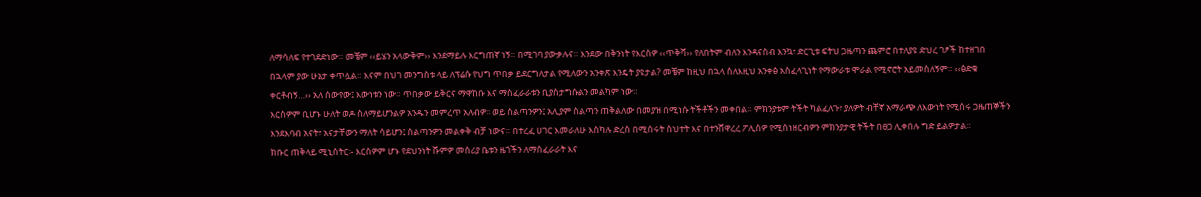ለማሳለፍ የተገደድነው። መቼም ‹‹ይሄን አላውቅም›› እንደማይሉ እርግጠኛ ነኝ። በሚገባ ያውቃሉና። እንደው በቅንነት የእርስዎ ‹‹ጥቅሻ›› የለበትም ብለን እንዳናስብ እንኳ፣ ድርጊቱ ፍትህ ጋዜጣን ጨምሮ በተለያዩ ድህረ ገፆች ከተዘገበ በኋላም ያው ሁኔታ ቀጥሏል። እናም በህገ መንግስቱ ላይ ለፕሬሱ የህግ ጥበቃ ይደርግለታል የሚለውን አንቀጽ እንዴት ያዩታል? መቼም ከዚህ በኋላ ስለእዚህ አንቀፅ አስፈላጊነት የማውራቱ ሞራል የሚኖሮት አይመስለኝም። ‹‹ፅድቁ ቀርቶብኝ…›› አለ ሰውየው፤ እውነቱን ነው። ጥበቃው ይቅርና ማዋከቡ እና ማስፈራራቱን ቢያስታግሱልን መልካም ነው።
እርስዎም ቢሆኑ ሁለት ወዶ ስለማይሆንልዎ አንዱን መምረጥ አለብዎ፡፡ ወይ ስልጣንዎን፤ አሊያም ስልጣን ጠቅልለው በመያዝ በሚነሱ ትችቶችን መቀበል። ምክንያቱም ትችት ካልፈለጉ፣ ያለዎት ብቸኛ አማራጭ ለእውነት የሚሰሩ ጋዜጠኞችን እንደእባብ አናት፣ አናታቸውን ማለት ሳይሆን፤ ስልጣንዎን መልቀቅ ብቻ ነውና። በተረፈ ሀገር እመራለሁ እስካሉ ድረስ በሚሰሩት ስህተት እና በተንሸዋረረ ፖሊስዎ የሚሰነዘርብዎን ምክንያታዊ ትችት በፀጋ ሊቀበሉ ግድ ይልዎታል።
ክቡር ጠቅላይ ሚኒስትር፡- እርስዎም ሆኑ የደህንነት ሹምዎ መስሪያ ቤቱን ዜጎችን ለማስፈራራት እና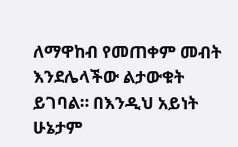ለማዋከብ የመጠቀም መብት እንደሌላችው ልታውቁት ይገባል። በእንዲህ አይነት ሁኔታም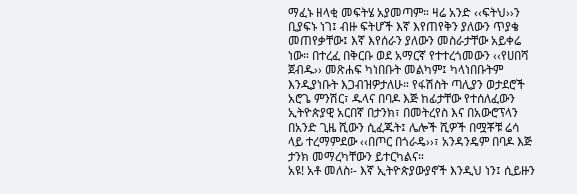ማፈኑ ዘላቂ መፍትሄ አያመጣም። ዛሬ አንድ ‹‹ፍትህ››ን ቢያፍኑ ነገ፤ ብዙ ፍትሆች እኛ እየጠየቅን ያለውን ጥያቄ መጠየቃቸው፤ እኛ እየሰራን ያለውን መስራታቸው አይቀሬ ነው። በተረፈ በቅርቡ ወደ አማርኛ የተተረጎመውን ‹‹የሀበሻ ጀብዱ›› መጽሐፍ ካነበቡት መልካም፤ ካላነበቡትም እንዲያነቡት እጋብዝዎታለሁ። የፋሽስት ጣሊያን ወታደሮች አሮጌ ምንሽር፣ ዱላና በባዶ እጅ ከፊታቸው የተሰለፈውን ኢትዮጵያዊ አርበኛ በታንክ፣ በመትረየስ እና በአውሮፕላን በአንድ ጊዜ ሺውን ሲፈጁት፤ ሌሎች ሺዎች በሟቾቹ ሬሳ ላይ ተረማምደው ‹‹በጦር በጎራዴ››፣ አንዳንዴም በባዶ እጅ ታንክ መማረካቸውን ይተርካልና።
አዩ! አቶ መለስ፡- እኛ ኢትዮጵያውያኖች እንዲህ ነን፤ ሲይዙን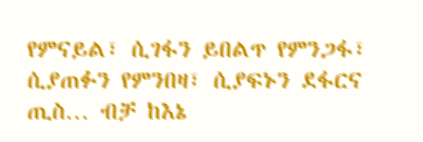የምናይል፣ ሲገፋን ይበልጥ የምንጋፋ፣ ሲያጠፉን የምንበዛ፣ ሲያፍኑን ደፋርና ጢስ… ብቻ ከእኔ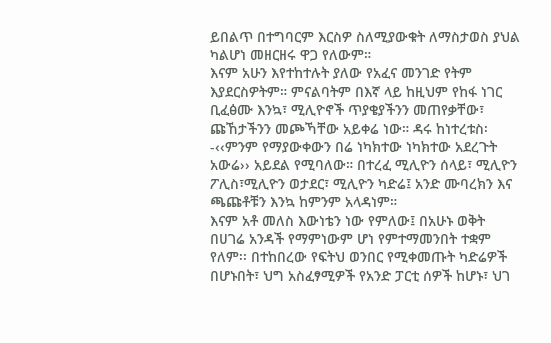ይበልጥ በተግባርም እርስዎ ስለሚያውቁት ለማስታወስ ያህል ካልሆነ መዘርዘሩ ዋጋ የለውም።
እናም አሁን እየተከተሉት ያለው የአፈና መንገድ የትም እያደርስዎትም። ምናልባትም በእኛ ላይ ከዚህም የከፋ ነገር ቢፈፅሙ እንኳ፣ ሚሊዮኖች ጥያቄያችንን መጠየቃቸው፣ ጩኸታችንን መጮኻቸው አይቀሬ ነው። ዳሩ ከነተረቱስ፡-‹‹ምንም የማያውቀውን በሬ ነካክተው ነካክተው አደረጉት አውሬ›› አይደል የሚባለው። በተረፈ ሚሊዮን ሰላይ፣ ሚሊዮን ፖሊስ፣ሚሊዮን ወታደር፣ ሚሊዮን ካድሬ፤ አንድ ሙባረክን እና ጫጩቶቹን እንኳ ከምንም አላዳነም።
እናም አቶ መለስ እውነቴን ነው የምለው፤ በአሁኑ ወቅት በሀገሬ አንዳች የማምነውም ሆነ የምተማመንበት ተቋም የለም፡፡ በተከበረው የፍትህ ወንበር የሚቀመጡት ካድሬዎች በሆኑበት፣ ህግ አስፈፃሚዎች የአንድ ፓርቲ ሰዎች ከሆኑ፣ ህገ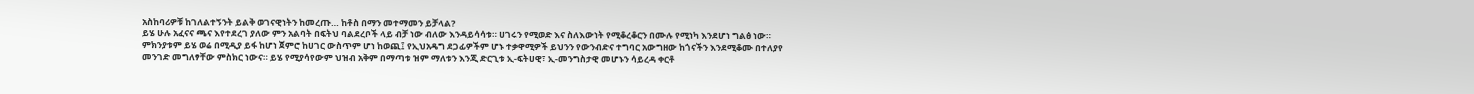አስከባሪዎቹ ከገለልተኝንት ይልቅ ወገናዊነትን ከመረጡ… ከቶስ በማን መተማመን ይቻላል?
ይሄ ሁሉ አፈናና ጫና እየተደረገ ያለው ምን አልባት በፍትህ ባልደረቦች ላይ ብቻ ነው ብለው እንዳይሳሳቱ። ሀገሩን የሚወድ እና ስለእውነት የሚቆረቆርን በሙሉ የሚነካ እንደሆነ ግልፅ ነው። ምክንያቱም ይሄ ወሬ በሚዲያ ይፋ ከሆነ ጀምሮ ከሀገር ውስጥም ሆነ ከወጪ፤ የኢህአዴግ ደጋፊዎችም ሆኑ ተቃዋሚዎች ይህንን የውንብድና ተግባር አውግዘው ከጎናችን እንደሚቆሙ በተለያየ መንገድ መግለፃቸው ምስክር ነውና። ይሄ የሚያሳየውም ህዝብ አቅም በማጣቱ ዝም ማለቱን እንጂ ድርጊቱ ኢ-ፍትሀዊ፣ ኢ-መንግስታዊ መሆኑን ሳይረዳ ቀርቶ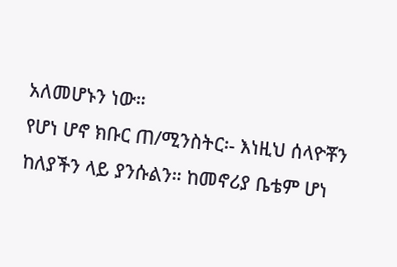አለመሆኑን ነው።
የሆነ ሆኖ ክቡር ጠ/ሚንስትር፡- እነዚህ ሰላዮቾን ከለያችን ላይ ያንሱልን። ከመኖሪያ ቤቴም ሆነ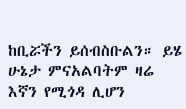ከቢሯችን ይሰብስቡልን። ይሄ ሁኔታ ምናአልባትም ዛሬ እኛን የሚጎዳ ሊሆን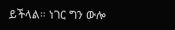ይችላል። ነገር ግን ውሎ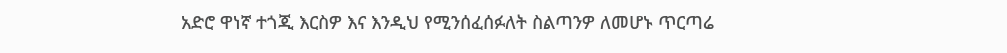አድሮ ዋነኛ ተጎጂ እርስዎ እና እንዲህ የሚንሰፈሰፉለት ስልጣንዎ ለመሆኑ ጥርጣሬ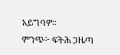አይግባዎ።
ምንጭ፦ ፍትሕ ጋዜጣ